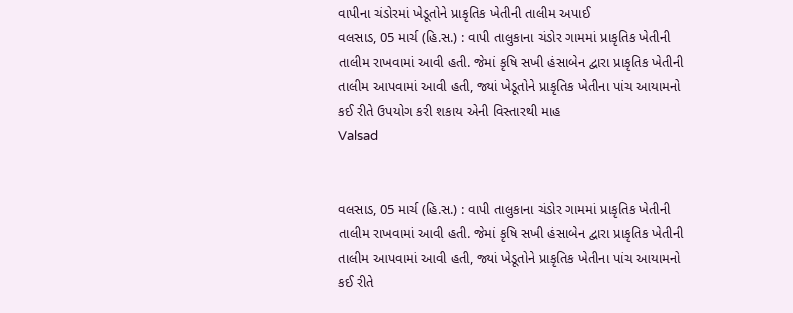વાપીના ચંડોરમાં ખેડૂતોને પ્રાકૃતિક ખેતીની તાલીમ અપાઈ
વલસાડ, 05 માર્ચ (હિ.સ.) : વાપી તાલુકાના ચંડોર ગામમાં પ્રાકૃતિક ખેતીની તાલીમ રાખવામાં આવી હતી. જેમાં કૃષિ સખી હંસાબેન દ્વારા પ્રાકૃતિક ખેતીની તાલીમ આપવામાં આવી હતી, જ્યાં ખેડૂતોને પ્રાકૃતિક ખેતીના પાંચ આયામનો કઈ રીતે ઉપયોગ કરી શકાય એની વિસ્તારથી માહ
Valsad


વલસાડ, 05 માર્ચ (હિ.સ.) : વાપી તાલુકાના ચંડોર ગામમાં પ્રાકૃતિક ખેતીની તાલીમ રાખવામાં આવી હતી. જેમાં કૃષિ સખી હંસાબેન દ્વારા પ્રાકૃતિક ખેતીની તાલીમ આપવામાં આવી હતી, જ્યાં ખેડૂતોને પ્રાકૃતિક ખેતીના પાંચ આયામનો કઈ રીતે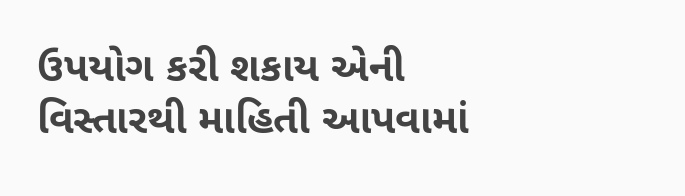ઉપયોગ કરી શકાય એની વિસ્તારથી માહિતી આપવામાં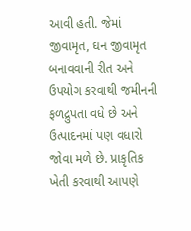આવી હતી. જેમાં જીવામૃત, ઘન જીવામૃત બનાવવાની રીત અને ઉપયોગ કરવાથી જમીનની ફળદ્રુપતા વધે છે અને ઉત્પાદનમાં પણ વધારો જોવા મળે છે. પ્રાકૃતિક ખેતી કરવાથી આપણે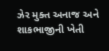ઝેર મુક્ત અનાજ અને શાકભાજીની ખેતી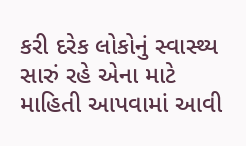કરી દરેક લોકોનું સ્વાસ્થ્ય સારું રહે એના માટે માહિતી આપવામાં આવી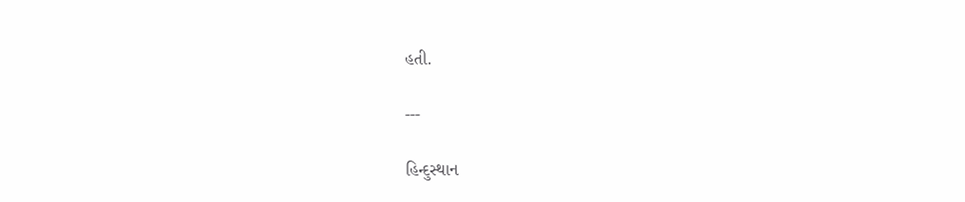હતી.

---

હિન્દુસ્થાન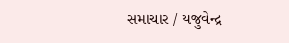સમાચાર / યજુવેન્દ્ર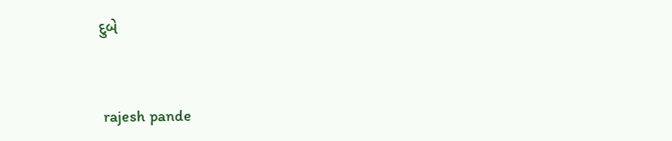દુબે


 rajesh pande